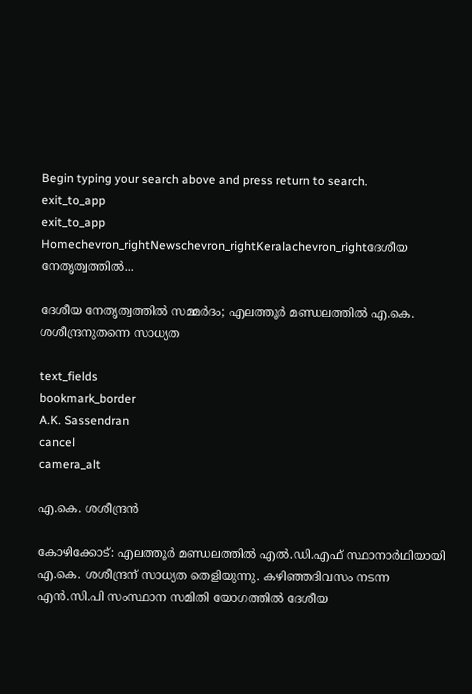Begin typing your search above and press return to search.
exit_to_app
exit_to_app
Homechevron_rightNewschevron_rightKeralachevron_rightദേശീയ നേതൃത്വത്തിൽ...

ദേശീയ നേതൃത്വത്തിൽ സമ്മർദം; എലത്തൂർ മണ്ഡലത്തിൽ എ.കെ. ശശീന്ദ്രനുതന്നെ സാധ്യത

text_fields
bookmark_border
A.K. Sassendran
cancel
camera_alt

എ.കെ. ശശീന്ദ്രൻ

കോഴിക്കോട്: എലത്തൂർ മണ്ഡലത്തിൽ എൽ.ഡി.എഫ് സ്ഥാനാർഥിയായി എ.കെ. ശശീന്ദ്രന് സാധ്യത തെളിയുന്നു. കഴിഞ്ഞദിവസം നടന്ന എൻ.സി.പി സംസ്ഥാന സമിതി യോഗത്തിൽ ദേശീയ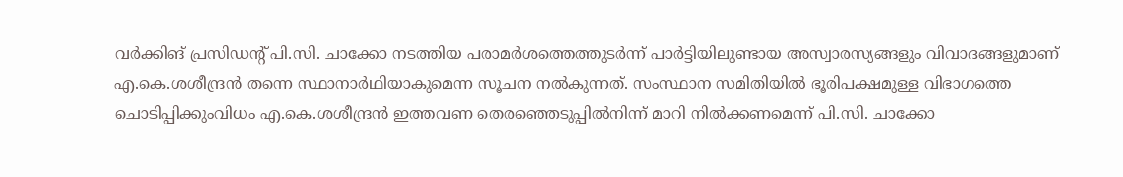വർക്കിങ് പ്രസിഡന്റ് പി.സി. ചാക്കോ നടത്തിയ പരാമർശത്തെത്തുടർന്ന് പാർട്ടിയിലുണ്ടായ അസ്വാരസ്യങ്ങളും വിവാദങ്ങളുമാണ് എ.കെ.ശശീന്ദ്രൻ തന്നെ സ്ഥാനാർഥിയാകുമെന്ന സൂചന നൽകുന്നത്. സംസ്ഥാന സമിതിയിൽ ഭൂരിപക്ഷമുള്ള വിഭാഗത്തെ ചൊടിപ്പിക്കുംവിധം എ.കെ.ശശീന്ദ്രൻ ഇത്തവണ തെരഞ്ഞെടുപ്പിൽനിന്ന് മാറി നിൽക്കണമെന്ന് പി.സി. ചാക്കോ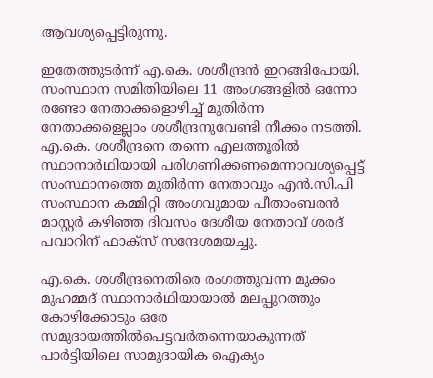ആവശ്യപ്പെട്ടിരുന്നു.

ഇതേത്തുടർന്ന് എ.കെ. ശശീന്ദ്രൻ ഇറങ്ങിപോയി. സംസ്ഥാന സമിതിയിലെ 11 അംഗങ്ങളിൽ ഒന്നോ രണ്ടോ നേതാക്കളൊഴിച്ച് മുതിർന്ന നേതാക്കളെല്ലാം ശശീന്ദ്രനുവേണ്ടി നീക്കം നടത്തി. എ.കെ. ശശീന്ദ്രനെ തന്നെ എലത്തൂരിൽ സ്ഥാനാർഥിയായി പരിഗണിക്കണമെന്നാവശ്യപ്പെട്ട് സംസ്ഥാനത്തെ മുതിർന്ന നേതാവും എൻ.സി.പി സംസ്ഥാന കമ്മിറ്റി അംഗവുമായ പീതാംബരൻ മാസ്റ്റർ കഴിഞ്ഞ ദിവസം ദേശീയ നേതാവ് ശരദ് പവാറിന് ഫാക്സ് സന്ദേശമയച്ചു.

എ.കെ. ശശീന്ദ്രനെതിരെ രംഗത്തുവന്ന മുക്കം മുഹമ്മദ് സ്ഥാനാർഥിയായാൽ മലപ്പുറത്തും കോഴിക്കോടും ഒരേ സമുദായത്തിൽപെട്ടവർതന്നെയാകുന്നത് പാർട്ടിയിലെ സാമുദായിക ഐക്യം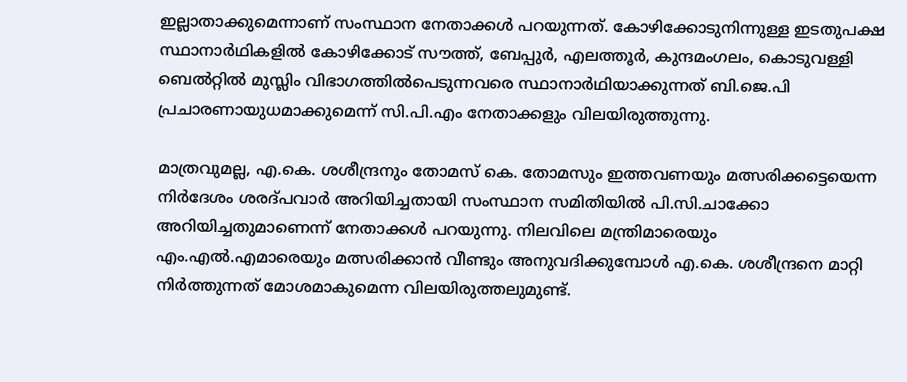ഇല്ലാതാക്കുമെന്നാണ് സംസ്ഥാന നേതാക്കൾ പറയുന്നത്. കോഴിക്കോടുനിന്നുള്ള ഇടതുപക്ഷ സ്ഥാനാർഥികളിൽ കോഴിക്കോട് സൗത്ത്, ബേപ്പുർ, എലത്തൂർ, കുന്ദമംഗലം, കൊടുവള്ളി ബെൽറ്റിൽ മുസ്ലിം വിഭാഗത്തിൽപെടുന്നവരെ സ്ഥാനാർഥിയാക്കുന്നത് ബി.ജെ.പി പ്രചാരണായുധമാക്കുമെന്ന് സി.പി.എം നേതാക്കളും വിലയിരുത്തുന്നു.

മാത്രവുമല്ല, എ.കെ. ശശീന്ദ്രനും തോമസ് കെ. തോമസും ഇത്തവണയും മത്സരിക്കട്ടെയെന്ന നിർദേശം ശരദ്പവാർ അറിയിച്ചതായി സംസ്ഥാന സമിതിയിൽ പി.സി.ചാക്കോ അറിയിച്ചതുമാണെന്ന് നേതാക്കൾ പറയുന്നു. നിലവിലെ മന്ത്രിമാരെയും എം.എൽ.എമാരെയും മത്സരിക്കാൻ വീണ്ടും അനുവദിക്കുമ്പോൾ എ.കെ. ശശീന്ദ്രനെ മാറ്റി നിർത്തുന്നത് മോശമാകുമെന്ന വിലയിരുത്തലുമുണ്ട്.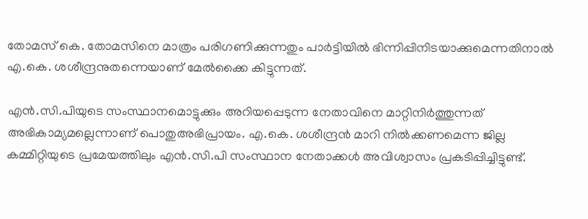തോമസ് കെ. തോമസിനെ മാത്രം പരിഗണിക്കുന്നതും പാർട്ടിയിൽ ഭിന്നിപ്പിനിടയാക്കുമെന്നതിനാൽ എ.കെ. ശശീന്ദ്രനുതന്നെയാണ് മേൽക്കൈ കിട്ടുന്നത്.

എൻ.സി.പിയുടെ സംസ്ഥാനമൊട്ടുക്കും അറിയപ്പെടുന്ന നേതാവിനെ മാറ്റിനിർത്തുന്നത് അഭികാമ്യമല്ലെന്നാണ് പൊതുഅഭിപ്രായം. എ.കെ. ശശീന്ദ്രൻ മാറി നിൽക്കണമെന്ന ജില്ല കമ്മിറ്റിയുടെ പ്രമേയത്തിലും എൻ.സി.പി സംസ്ഥാന നേതാക്കൾ അവിശ്വാസം പ്രകടിപ്പിച്ചിട്ടുണ്ട്.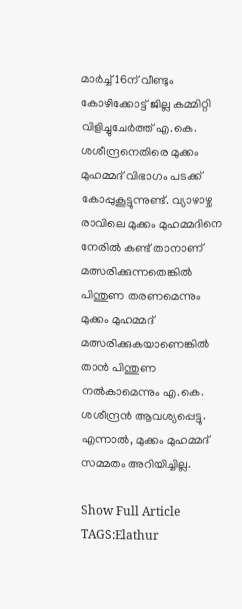മാർച്ച് 16ന് വീണ്ടും കോഴിക്കോട്ട് ജില്ല കമ്മിറ്റി വിളിച്ചുചേർത്ത് എ.കെ. ശശീന്ദ്രനെതിരെ മുക്കം മുഹമ്മദ് വിഭാഗം പടക്ക് കോപ്പുകൂട്ടുന്നുണ്ട്. വ്യാഴാഴ്ച രാവിലെ മുക്കം മുഹമ്മദിനെ നേരിൽ കണ്ട് താനാണ് മത്സരിക്കുന്നതെങ്കിൽ പിന്തുണ തരണമെന്നും മുക്കം മുഹമ്മദ് മത്സരിക്കുകയാണെങ്കിൽ താൻ പിന്തുണ നൽകാമെന്നും എ.കെ. ശശീന്ദ്രൻ ആവശ്യപ്പെട്ടു. എന്നാൽ, മുക്കം മുഹമ്മദ് സമ്മതം അറിയിച്ചില്ല.

Show Full Article
TAGS:Elathur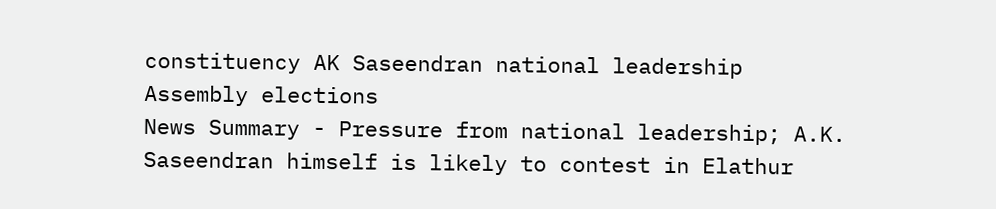constituency AK Saseendran national leadership Assembly elections
News Summary - Pressure from national leadership; A.K. Saseendran himself is likely to contest in Elathur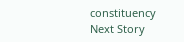constituency
Next Story